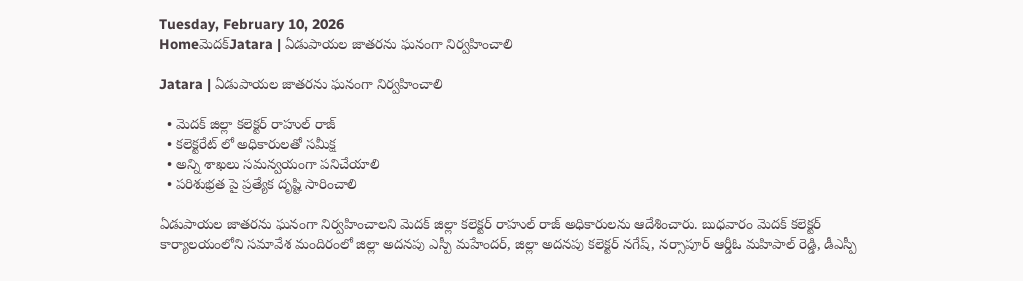Tuesday, February 10, 2026
Homeమెదక్‌Jatara | ఏడుపాయల జాతరను ఘనంగా నిర్వహించాలి

Jatara | ఏడుపాయల జాతరను ఘనంగా నిర్వహించాలి

  • మెదక్ జిల్లా కలెక్టర్ రాహుల్ రాజ్
  • కలెక్టరేట్ లో అధికారులతో సమీక్ష
  • అన్ని శాఖలు సమన్వయంగా పనిచేయాలి
  • పరిశుభ్రత పై ప్రత్యేక దృష్టి సారించాలి

ఏడుపాయల జాతరను ఘనంగా నిర్వహించాలని మెదక్ జిల్లా కలెక్టర్ రాహుల్ రాజ్ అధికారులను ఆదేశించారు. బుధవారం మెదక్ కలెక్టర్ కార్యాలయంలోని సమావేశ మందిరంలో జిల్లా అదనపు ఎస్పీ మహేందర్, జిల్లా అదనపు కలెక్టర్ నగేష్, నర్సాపూర్ ఆర్డీఓ మహిపాల్ రెడ్డి, డీఎస్పీ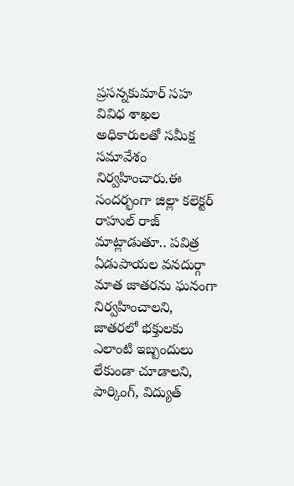ప్రసన్నకుమార్ సహ వివిధ శాఖల అధికారులతో సమీక్ష సమావేశం నిర్వహించారు.ఈ సందర్భంగా జిల్లా కలెక్టర్ రాహుల్ రాజ్ మాట్లాడుతూ.. పవిత్ర ఏడుపాయల వనదుర్గా మాత జాతరను ఘనంగా నిర్వహించాలని, జాతరలో భక్తులకు ఎలాంటి ఇబ్బందులు లేకుండా చూడాలని, పార్కింగ్, విద్యుత్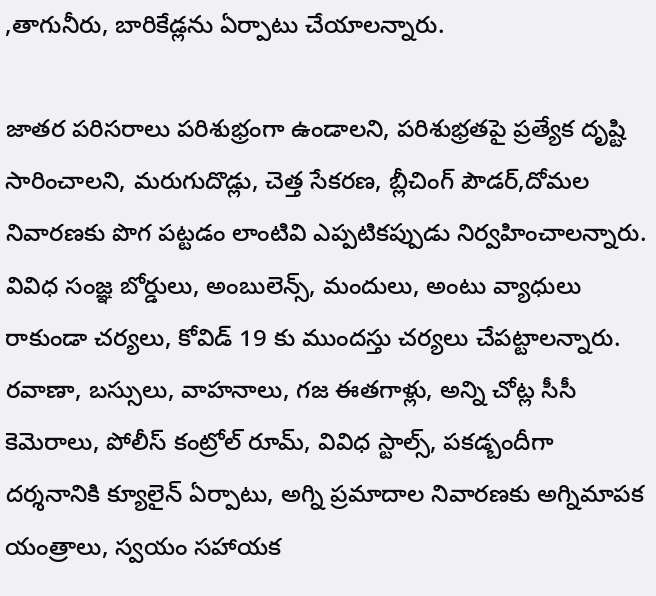,తాగునీరు, బారికేడ్లను ఏర్పాటు చేయాలన్నారు.

జాతర పరిసరాలు పరిశుభ్రంగా ఉండాలని, పరిశుభ్రతపై ప్రత్యేక దృష్టి సారించాలని, మరుగుదొడ్లు, చెత్త సేకరణ, బ్లీచింగ్ పౌడర్,దోమల నివారణకు పొగ పట్టడం లాంటివి ఎప్పటికప్పుడు నిర్వహించాలన్నారు. వివిధ సంజ్ఞ బోర్డులు, అంబులెన్స్, మందులు, అంటు వ్యాధులు రాకుండా చర్యలు, కోవిడ్ 19 కు ముందస్తు చర్యలు చేపట్టాలన్నారు. రవాణా, బస్సులు, వాహనాలు, గజ ఈతగాళ్లు, అన్ని చోట్ల సీసీ కెమెరాలు, పోలీస్ కంట్రోల్ రూమ్, వివిధ స్టాల్స్, పకడ్బందీగా దర్శనానికి క్యూలైన్ ఏర్పాటు, అగ్ని ప్రమాదాల నివారణకు అగ్నిమాపక యంత్రాలు, స్వయం సహాయక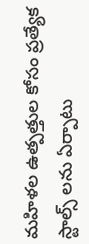మహిళల ఉత్పత్తుల కోసం ప్రత్యేక స్టాల్స్ లను ఏర్పాటు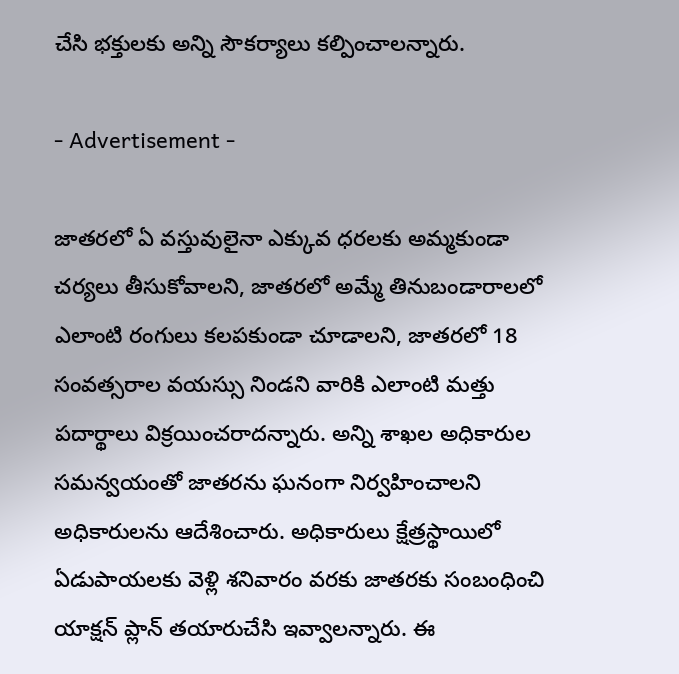చేసి భక్తులకు అన్ని సౌకర్యాలు కల్పించాలన్నారు.

- Advertisement -

జాతరలో ఏ వస్తువులైనా ఎక్కువ ధరలకు అమ్మకుండా చర్యలు తీసుకోవాలని, జాతరలో అమ్మే తినుబండారాలలో ఎలాంటి రంగులు కలపకుండా చూడాలని, జాతరలో 18 సంవత్సరాల వయస్సు నిండని వారికి ఎలాంటి మత్తు పదార్థాలు విక్రయించరాదన్నారు. అన్ని శాఖల అధికారుల సమన్వయంతో జాతరను ఘనంగా నిర్వహించాలని అధికారులను ఆదేశించారు. అధికారులు క్షేత్రస్థాయిలో ఏడుపాయలకు వెళ్లి శనివారం వరకు జాతరకు సంబంధించి యాక్షన్ ప్లాన్ తయారుచేసి ఇవ్వాలన్నారు. ఈ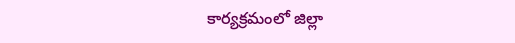కార్యక్రమంలో జిల్లా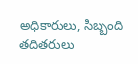అధికారులు, సిబ్బంది తదితరులు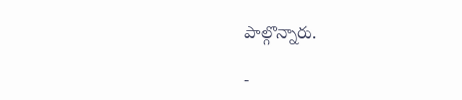పాల్గొన్నారు.

-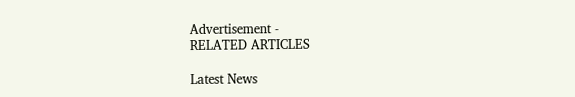Advertisement -
RELATED ARTICLES

Latest News